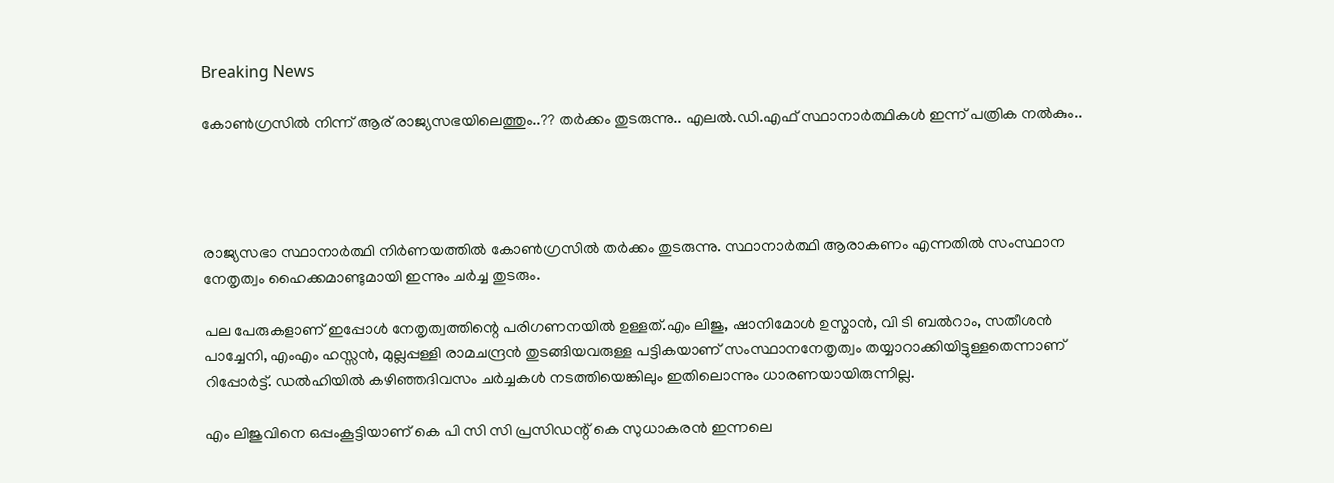Breaking News

കോണ്‍ഗ്രസില്‍ നിന്ന് ആര് രാജ്യസഭയിലെത്തും..?? തര്‍ക്കം തുടരുന്നു.. എലൽ.ഡി.എഫ് സ്ഥാനാര്‍ത്ഥികള്‍ ഇന്ന് പത്രിക നല്‍കും..




രാജ്യസഭാ സ്ഥാനാര്‍ത്ഥി നിര്‍ണയത്തില്‍ കോണ്‍ഗ്രസില്‍ തര്‍ക്കം തുടരുന്നു. സ്ഥാനാര്‍ത്ഥി ആരാകണം എന്നതില്‍ സംസ്ഥാന നേതൃത്വം ഹൈക്കമാണ്ടുമായി ഇന്നും ചര്‍ച്ച തുടരും.

പല പേരുകളാണ് ഇപ്പോള്‍ നേതൃത്വത്തിന്റെ പരിഗണനയില്‍ ഉള്ളത്.എം ലിജു, ഷാനിമോള്‍ ഉസ്മാന്‍, വി ടി ബല്‍റാം, സതീശന്‍ പാച്ചേനി, എംഎം ഹസ്സന്‍, മുല്ലപ്പള്ളി രാമചന്ദ്രന്‍ തുടങ്ങിയവരുള്ള പട്ടികയാണ് സംസ്ഥാനനേതൃത്വം തയ്യാറാക്കിയിട്ടുള്ളതെന്നാണ് റിപ്പോര്‍ട്ട്. ഡല്‍ഹിയില്‍ കഴിഞ്ഞദിവസം ചര്‍ച്ചകള്‍ നടത്തിയെങ്കിലും ഇതിലൊന്നും ധാരണയായിരുന്നില്ല.

എം ലിജുവിനെ ഒപ്പംകൂട്ടിയാണ് കെ പി സി സി പ്രസിഡന്റ് കെ സുധാകരന്‍ ഇന്നലെ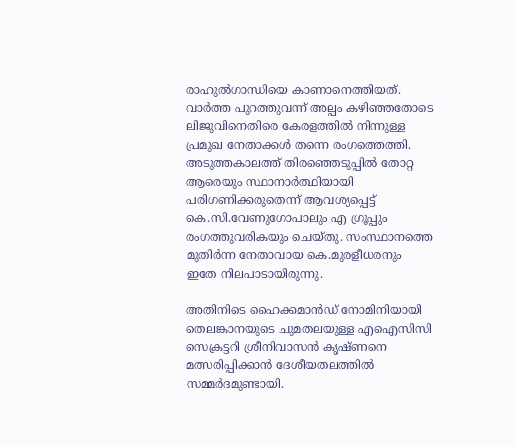രാഹുല്‍ഗാന്ധിയെ കാണാനെത്തിയത്. വാര്‍ത്ത പുറത്തുവന്ന് അല്പം കഴിഞ്ഞതോടെ ലിജുവിനെതിരെ കേരളത്തില്‍ നിന്നുള്ള പ്രമുഖ നേതാക്കള്‍ തന്നെ രംഗത്തെത്തി. അടുത്തകാലത്ത് തിരഞ്ഞെടുപ്പില്‍ തോറ്റ ആരെയും സ്ഥാനാര്‍ത്ഥിയായി പരിഗണിക്കരുതെന്ന് ആവശ്യപ്പെട്ട് കെ.സി.വേണുഗോപാലും എ ഗ്രൂപ്പും രംഗത്തുവരികയും ചെയ്തു. സംസ്ഥാനത്തെ മുതിര്‍ന്ന നേതാവായ കെ.മുരളീധരനും ഇതേ നിലപാടായിരുന്നു.

അതിനിടെ ഹൈക്കമാന്‍ഡ് നോമിനിയായി തെലങ്കാനയുടെ ചുമതലയുള്ള എഐസിസി സെക്രട്ടറി ശ്രീനിവാസന്‍ കൃഷ്ണനെ മത്സരിപ്പിക്കാന്‍ ദേശീയതലത്തില്‍ സമ്മര്‍ദമുണ്ടായി.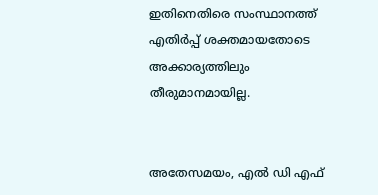ഇതിനെതിരെ സംസ്ഥാനത്ത് എതിര്‍പ്പ് ശക്തമായതോടെ അക്കാര്യത്തിലും തീരുമാനമായില്ല.


അതേസമയം, എല്‍ ഡി എഫ്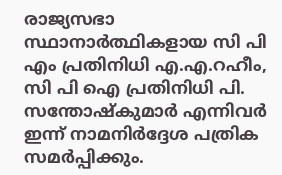രാജ്യസഭാ സ്ഥാനാര്‍ത്ഥികളായ സി പി എം പ്രതിനിധി എ.എ.റഹീം, സി പി ഐ പ്രതിനിധി പി. സന്തോഷ്‌കുമാര്‍ എന്നിവര്‍ ഇന്ന് നാമനിര്‍ദ്ദേശ പത്രിക സമര്‍പ്പിക്കും.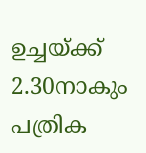ഉച്ചയ്ക്ക് 2.30നാകും പത്രിക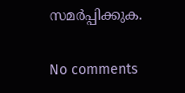സമര്‍പ്പിക്കുക.

No comments